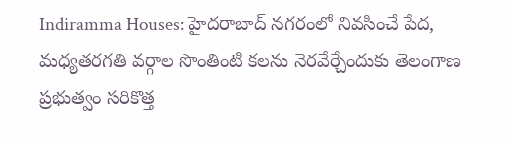Indiramma Houses: హైదరాబాద్ నగరంలో నివసించే పేద, మధ్యతరగతి వర్గాల సొంతింటి కలను నెరవేర్చేందుకు తెలంగాణ ప్రభుత్వం సరికొత్త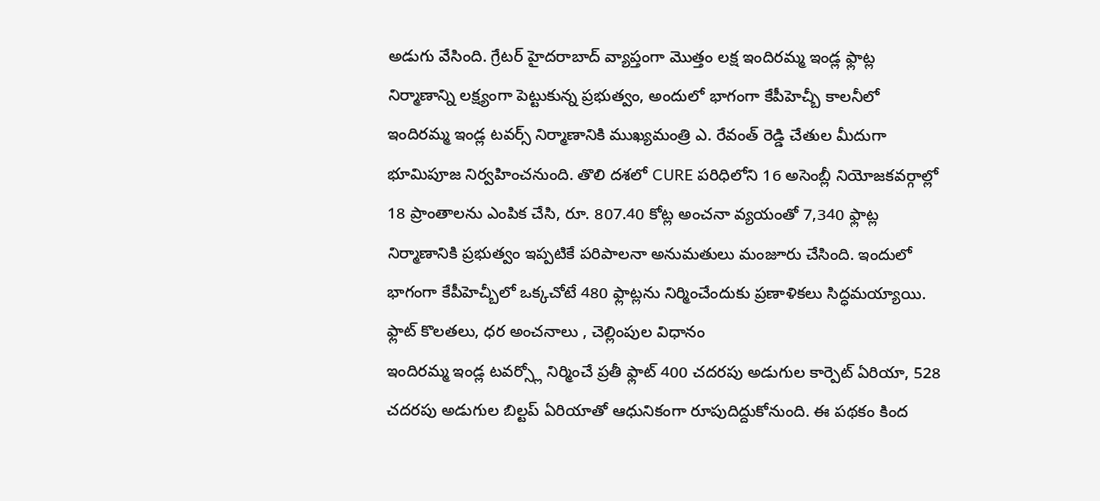అడుగు వేసింది. గ్రేటర్ హైదరాబాద్ వ్యాప్తంగా మొత్తం లక్ష ఇందిరమ్మ ఇండ్ల ఫ్లాట్ల నిర్మాణాన్ని లక్ష్యంగా పెట్టుకున్న ప్రభుత్వం, అందులో భాగంగా కేపీహెచ్బీ కాలనీలో ఇందిరమ్మ ఇండ్ల టవర్స్ నిర్మాణానికి ముఖ్యమంత్రి ఎ. రేవంత్ రెడ్డి చేతుల మీదుగా భూమిపూజ నిర్వహించనుంది. తొలి దశలో CURE పరిధిలోని 16 అసెంబ్లీ నియోజకవర్గాల్లో 18 ప్రాంతాలను ఎంపిక చేసి, రూ. 807.40 కోట్ల అంచనా వ్యయంతో 7,340 ఫ్లాట్ల నిర్మాణానికి ప్రభుత్వం ఇప్పటికే పరిపాలనా అనుమతులు మంజూరు చేసింది. ఇందులో భాగంగా కేపీహెచ్బీలో ఒక్కచోటే 480 ఫ్లాట్లను నిర్మించేందుకు ప్రణాళికలు సిద్ధమయ్యాయి.
ఫ్లాట్ కొలతలు, ధర అంచనాలు , చెల్లింపుల విధానం
ఇందిరమ్మ ఇండ్ల టవర్స్లో నిర్మించే ప్రతీ ఫ్లాట్ 400 చదరపు అడుగుల కార్పెట్ ఏరియా, 528 చదరపు అడుగుల బిల్టప్ ఏరియాతో ఆధునికంగా రూపుదిద్దుకోనుంది. ఈ పథకం కింద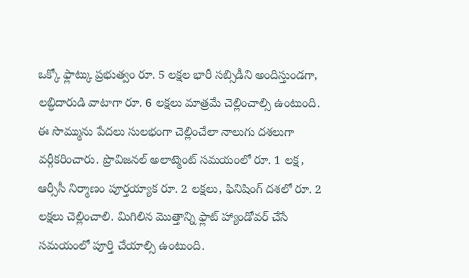ఒక్కో ఫ్లాట్కు ప్రభుత్వం రూ. 5 లక్షల భారీ సబ్సిడీని అందిస్తుండగా, లబ్ధిదారుడి వాటాగా రూ. 6 లక్షలు మాత్రమే చెల్లించాల్సి ఉంటుంది. ఈ సొమ్మును పేదలు సులభంగా చెల్లించేలా నాలుగు దశలుగా వర్గీకరించారు. ప్రొవిజనల్ అలాట్మెంట్ సమయంలో రూ. 1 లక్ష, ఆర్సీసీ నిర్మాణం పూర్తయ్యాక రూ. 2 లక్షలు, ఫినిషింగ్ దశలో రూ. 2 లక్షలు చెల్లించాలి. మిగిలిన మొత్తాన్ని ఫ్లాట్ హ్యాండోవర్ చేసే సమయంలో పూర్తి చేయాల్సి ఉంటుంది.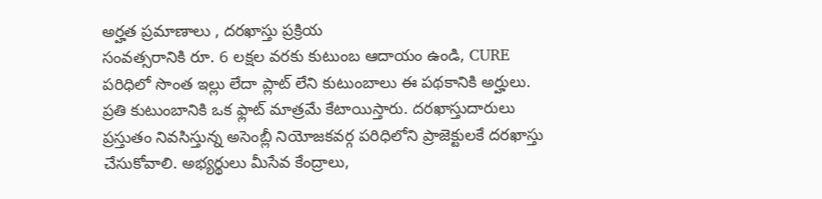అర్హత ప్రమాణాలు , దరఖాస్తు ప్రక్రియ
సంవత్సరానికి రూ. 6 లక్షల వరకు కుటుంబ ఆదాయం ఉండి, CURE పరిధిలో సొంత ఇల్లు లేదా ప్లాట్ లేని కుటుంబాలు ఈ పథకానికి అర్హులు. ప్రతి కుటుంబానికి ఒక ఫ్లాట్ మాత్రమే కేటాయిస్తారు. దరఖాస్తుదారులు ప్రస్తుతం నివసిస్తున్న అసెంబ్లీ నియోజకవర్గ పరిధిలోని ప్రాజెక్టులకే దరఖాస్తు చేసుకోవాలి. అభ్యర్థులు మీసేవ కేంద్రాలు,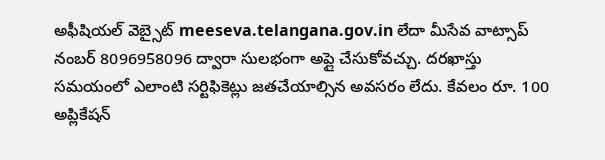అఫీషియల్ వెబ్సైట్ meeseva.telangana.gov.in లేదా మీసేవ వాట్సాప్ నంబర్ 8096958096 ద్వారా సులభంగా అప్లై చేసుకోవచ్చు. దరఖాస్తు సమయంలో ఎలాంటి సర్టిఫికెట్లు జతచేయాల్సిన అవసరం లేదు. కేవలం రూ. 100 అప్లికేషన్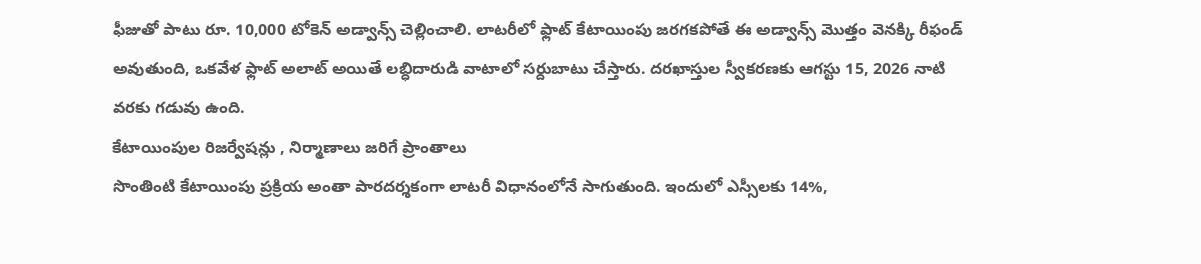ఫీజుతో పాటు రూ. 10,000 టోకెన్ అడ్వాన్స్ చెల్లించాలి. లాటరీలో ఫ్లాట్ కేటాయింపు జరగకపోతే ఈ అడ్వాన్స్ మొత్తం వెనక్కి రీఫండ్ అవుతుంది, ఒకవేళ ఫ్లాట్ అలాట్ అయితే లబ్ధిదారుడి వాటాలో సర్దుబాటు చేస్తారు. దరఖాస్తుల స్వీకరణకు ఆగస్టు 15, 2026 నాటి వరకు గడువు ఉంది.
కేటాయింపుల రిజర్వేషన్లు , నిర్మాణాలు జరిగే ప్రాంతాలు
సొంతింటి కేటాయింపు ప్రక్రియ అంతా పారదర్శకంగా లాటరీ విధానంలోనే సాగుతుంది. ఇందులో ఎస్సీలకు 14%,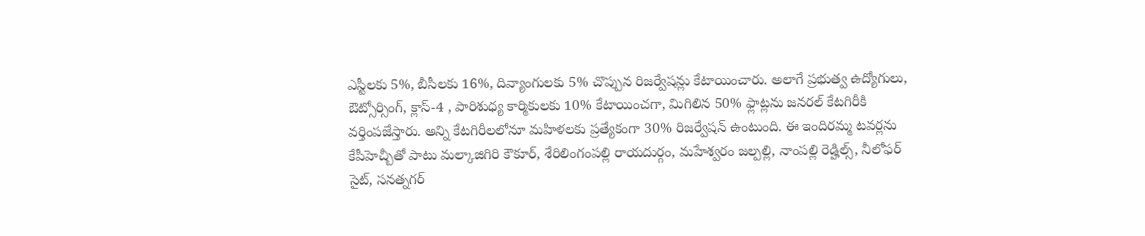ఎస్టీలకు 5%, బీసీలకు 16%, దివ్యాంగులకు 5% చొప్పున రిజర్వేషన్లు కేటాయించారు. అలాగే ప్రభుత్వ ఉద్యోగులు, ఔట్సోర్సింగ్, క్లాస్-4 , పారిశుధ్య కార్మికులకు 10% కేటాయించగా, మిగిలిన 50% ఫ్లాట్లను జనరల్ కేటగిరీకి వర్తింపజేస్తారు. అన్ని కేటగిరీలలోనూ మహిళలకు ప్రత్యేకంగా 30% రిజర్వేషన్ ఉంటుంది. ఈ ఇందిరమ్మ టవర్లను కేపీహెచ్బీతో పాటు మల్కాజిగిరి కౌకూర్, శేరిలింగంపల్లి రాయదుర్గం, మహేశ్వరం జల్పల్లి, నాంపల్లి రెడ్హిల్స్, నీలోఫర్ సైట్, సనత్నగర్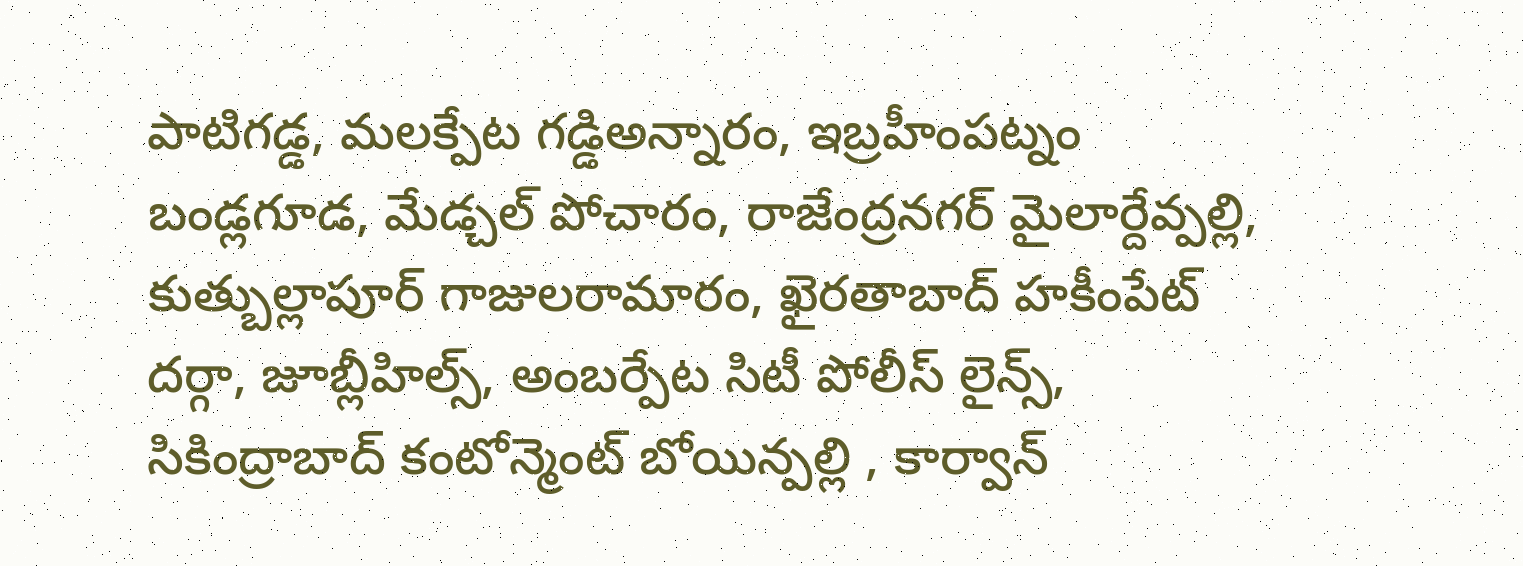పాటిగడ్డ, మలక్పేట గడ్డిఅన్నారం, ఇబ్రహీంపట్నం బండ్లగూడ, మేడ్చల్ పోచారం, రాజేంద్రనగర్ మైలార్దేవ్పల్లి, కుత్బుల్లాపూర్ గాజులరామారం, ఖైరతాబాద్ హకీంపేట్ దర్గా, జూబ్లీహిల్స్, అంబర్పేట సిటీ పోలీస్ లైన్స్, సికింద్రాబాద్ కంటోన్మెంట్ బోయిన్పల్లి , కార్వాన్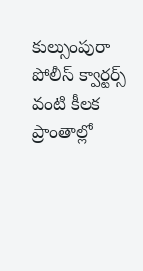కుల్సుంపురా పోలీస్ క్వార్టర్స్ వంటి కీలక ప్రాంతాల్లో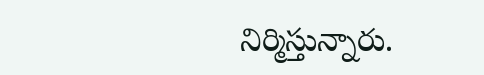నిర్మిస్తున్నారు.